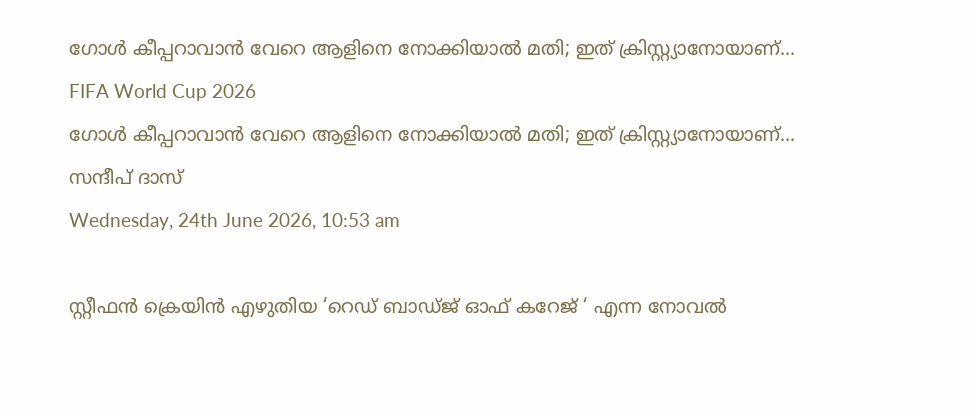ഗോള്‍ കീപ്പറാവാന്‍ വേറെ ആളിനെ നോക്കിയാല്‍ മതി; ഇത് ക്രിസ്റ്റ്യാനോയാണ്...
FIFA World Cup 2026
ഗോള്‍ കീപ്പറാവാന്‍ വേറെ ആളിനെ നോക്കിയാല്‍ മതി; ഇത് ക്രിസ്റ്റ്യാനോയാണ്...
സന്ദീപ് ദാസ്
Wednesday, 24th June 2026, 10:53 am

സ്റ്റീഫന്‍ ക്രെയിന്‍ എഴുതിയ ‘റെഡ് ബാഡ്ജ് ഓഫ് കറേജ് ‘ എന്ന നോവല്‍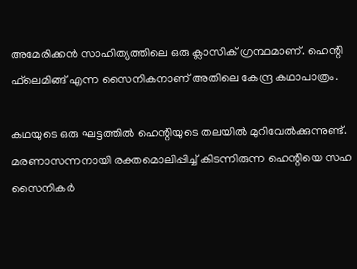അമേരിക്കന്‍ സാഹിത്യത്തിലെ ഒരു ക്ലാസിക് ഗ്രന്ഥമാണ്. ഹെന്റി ഫ്‌ലെമിങ്ങ് എന്ന സൈനികനാണ് അതിലെ കേന്ദ്ര കഥാപാത്രം.

കഥയുടെ ഒരു ഘട്ടത്തില്‍ ഹെന്റിയുടെ തലയില്‍ മുറിവേല്‍ക്കുന്നുണ്ട്. മരണാസന്നനായി രക്തമൊലിപ്പിച്ച് കിടന്നിരുന്ന ഹെന്റിയെ സഹ സൈനികര്‍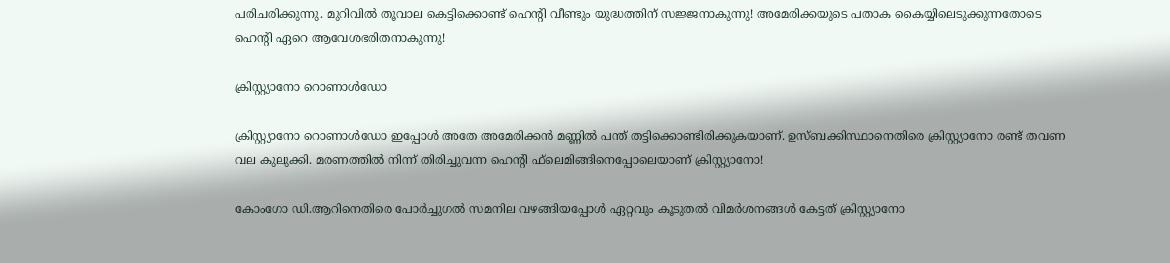പരിചരിക്കുന്നു. മുറിവില്‍ തൂവാല കെട്ടിക്കൊണ്ട് ഹെന്റി വീണ്ടും യുദ്ധത്തിന് സജ്ജനാകുന്നു! അമേരിക്കയുടെ പതാക കൈയ്യിലെടുക്കുന്നതോടെ ഹെന്റി ഏറെ ആവേശഭരിതനാകുന്നു!

ക്രിസ്റ്റ്യാനോ റൊണാൾഡോ

ക്രിസ്റ്റ്യാനോ റൊണാള്‍ഡോ ഇപ്പോള്‍ അതേ അമേരിക്കന്‍ മണ്ണില്‍ പന്ത് തട്ടിക്കൊണ്ടിരിക്കുകയാണ്. ഉസ്ബക്കിസ്ഥാനെതിരെ ക്രിസ്റ്റ്യാനോ രണ്ട് തവണ വല കുലുക്കി. മരണത്തില്‍ നിന്ന് തിരിച്ചുവന്ന ഹെന്റി ഫ്‌ലെമിങ്ങിനെപ്പോലെയാണ് ക്രിസ്റ്റ്യാനോ!

കോംഗോ ഡി.ആറിനെതിരെ പോര്‍ച്ചുഗല്‍ സമനില വഴങ്ങിയപ്പോള്‍ ഏറ്റവും കൂടുതല്‍ വിമര്‍ശനങ്ങള്‍ കേട്ടത് ക്രിസ്റ്റ്യാനോ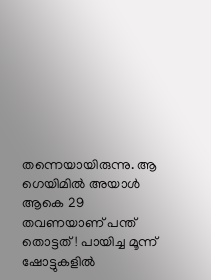തന്നെയായിരുന്നു. ആ ഗെയിമില്‍ അയാള്‍ ആകെ 29 തവണയാണ് പന്ത് തൊട്ടത്! പായിച്ച മൂന്ന് ഷോട്ടുകളില്‍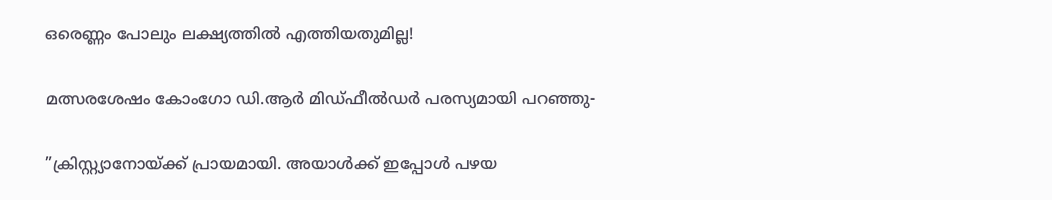ഒരെണ്ണം പോലും ലക്ഷ്യത്തില്‍ എത്തിയതുമില്ല!

മത്സരശേഷം കോംഗോ ഡി.ആര്‍ മിഡ്ഫീല്‍ഡര്‍ പരസ്യമായി പറഞ്ഞു-

”ക്രിസ്റ്റ്യാനോയ്ക്ക് പ്രായമായി. അയാള്‍ക്ക് ഇപ്പോള്‍ പഴയ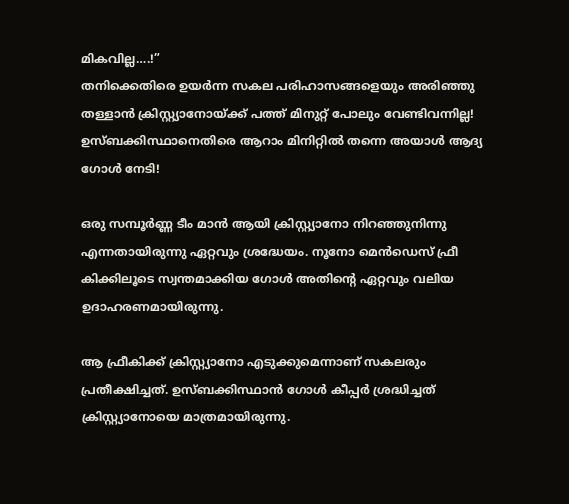മികവില്ല….!”
തനിക്കെതിരെ ഉയര്‍ന്ന സകല പരിഹാസങ്ങളെയും അരിഞ്ഞു തള്ളാന്‍ ക്രിസ്റ്റ്യാനോയ്ക്ക് പത്ത് മിനുറ്റ് പോലും വേണ്ടിവന്നില്ല! ഉസ്ബക്കിസ്ഥാനെതിരെ ആറാം മിനിറ്റില്‍ തന്നെ അയാള്‍ ആദ്യ ഗോള്‍ നേടി!

ഒരു സമ്പൂര്‍ണ്ണ ടീം മാന്‍ ആയി ക്രിസ്റ്റ്യാനോ നിറഞ്ഞുനിന്നു എന്നതായിരുന്നു ഏറ്റവും ശ്രദ്ധേയം. നൂനോ മെന്‍ഡെസ് ഫ്രീ കിക്കിലൂടെ സ്വന്തമാക്കിയ ഗോള്‍ അതിന്റെ ഏറ്റവും വലിയ ഉദാഹരണമായിരുന്നു.

ആ ഫ്രീകിക്ക് ക്രിസ്റ്റ്യാനോ എടുക്കുമെന്നാണ് സകലരും പ്രതീക്ഷിച്ചത്. ഉസ്ബക്കിസ്ഥാന്‍ ഗോള്‍ കീപ്പര്‍ ശ്രദ്ധിച്ചത് ക്രിസ്റ്റ്യാനോയെ മാത്രമായിരുന്നു.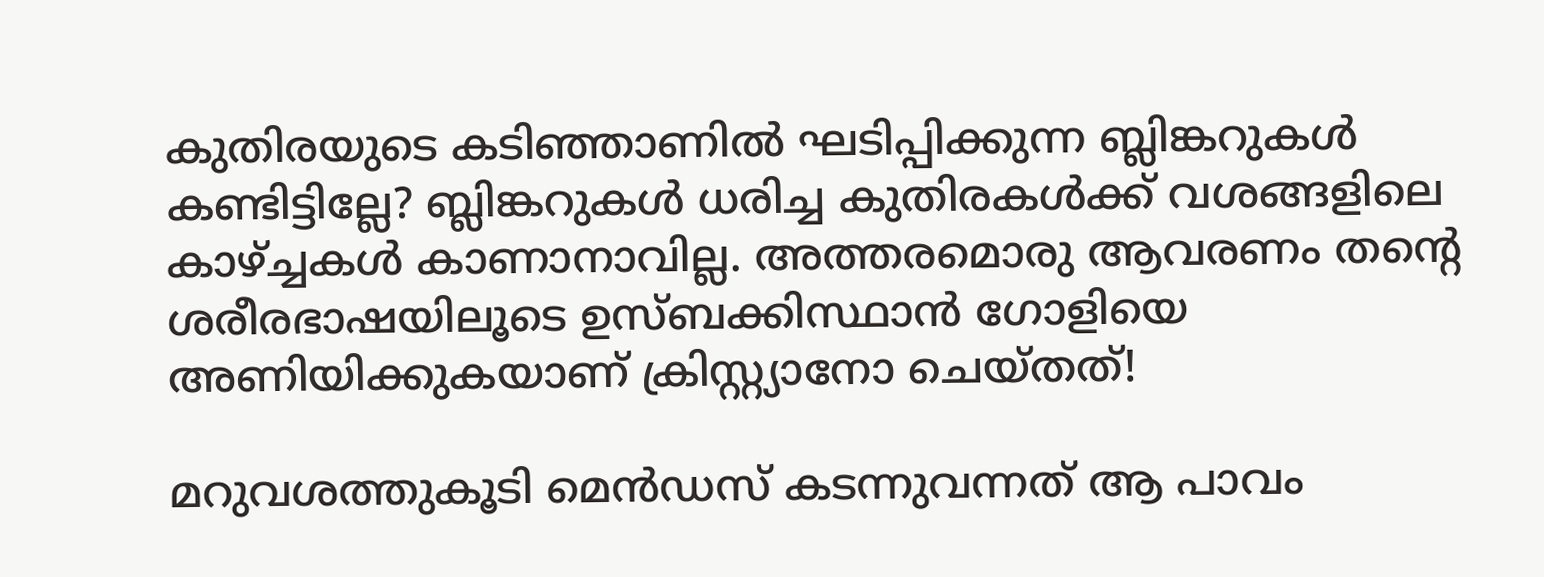കുതിരയുടെ കടിഞ്ഞാണില്‍ ഘടിപ്പിക്കുന്ന ബ്ലിങ്കറുകള്‍ കണ്ടിട്ടില്ലേ? ബ്ലിങ്കറുകള്‍ ധരിച്ച കുതിരകള്‍ക്ക് വശങ്ങളിലെ കാഴ്ച്ചകള്‍ കാണാനാവില്ല. അത്തരമൊരു ആവരണം തന്റെ ശരീരഭാഷയിലൂടെ ഉസ്ബക്കിസ്ഥാന്‍ ഗോളിയെ അണിയിക്കുകയാണ് ക്രിസ്റ്റ്യാനോ ചെയ്തത്!

മറുവശത്തുകൂടി മെന്‍ഡസ് കടന്നുവന്നത് ആ പാവം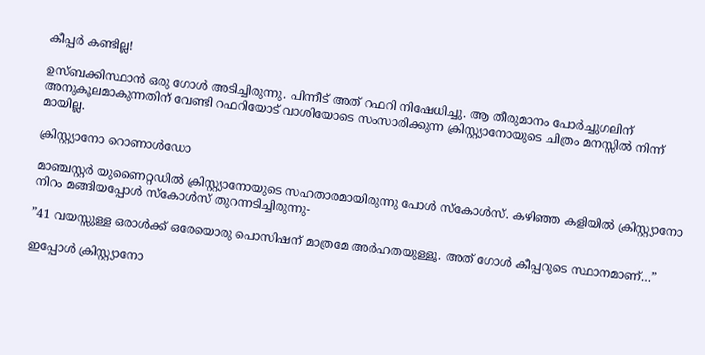കീപ്പര്‍ കണ്ടില്ല!

ഉസ്ബക്കിസ്ഥാന്‍ ഒരു ഗോള്‍ അടിച്ചിരുന്നു. പിന്നീട് അത് റഫറി നിഷേധിച്ചു. ആ തീരുമാനം പോര്‍ച്ചുഗലിന് അനുകൂലമാകുന്നതിന് വേണ്ടി റഫറിയോട് വാശിയോടെ സംസാരിക്കുന്ന ക്രിസ്റ്റ്യാനോയുടെ ചിത്രം മനസ്സില്‍ നിന്ന് മായില്ല.

ക്രിസ്റ്റ്യാനോ റൊണാൾഡോ

മാഞ്ചസ്റ്റര്‍ യുണൈറ്റഡില്‍ ക്രിസ്റ്റ്യാനോയുടെ സഹതാരമായിരുന്നു പോള്‍ സ്‌കോള്‍സ്. കഴിഞ്ഞ കളിയില്‍ ക്രിസ്റ്റ്യാനോ നിറം മങ്ങിയപ്പോള്‍ സ്‌കോള്‍സ് തുറന്നടിച്ചിരുന്നു-

”41 വയസ്സുള്ള ഒരാള്‍ക്ക് ഒരേയൊരു പൊസിഷന് മാത്രമേ അര്‍ഹതയുള്ളൂ. അത് ഗോള്‍ കീപ്പറുടെ സ്ഥാനമാണ്…”

ഇപ്പോള്‍ ക്രിസ്റ്റ്യാനോ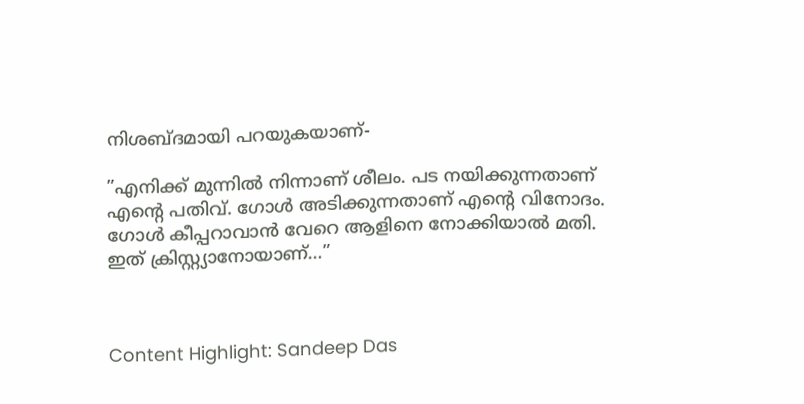നിശബ്ദമായി പറയുകയാണ്-

”എനിക്ക് മുന്നില്‍ നിന്നാണ് ശീലം. പട നയിക്കുന്നതാണ് എന്റെ പതിവ്. ഗോള്‍ അടിക്കുന്നതാണ് എന്റെ വിനോദം. ഗോള്‍ കീപ്പറാവാന്‍ വേറെ ആളിനെ നോക്കിയാല്‍ മതി. ഇത് ക്രിസ്റ്റ്യാനോയാണ്…”



Content Highlight: Sandeep Das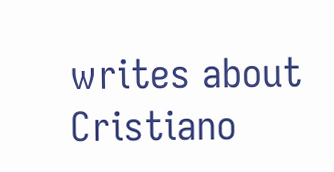writes about Cristiano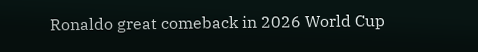Ronaldo great comeback in 2026 World Cup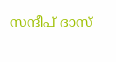സന്ദീപ് ദാസ്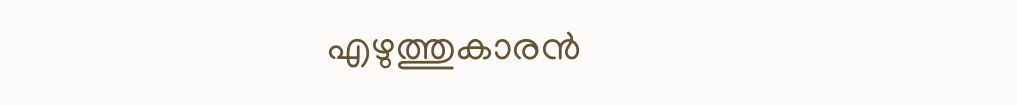എഴുത്തുകാരന്‍